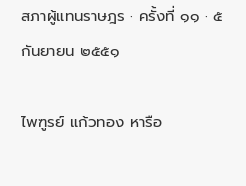สภาผู้แทนราษฎร · ครั้งที่ ๑๑ · ๕ กันยายน ๒๕๕๑

ไพฑูรย์ แก้วทอง หารือ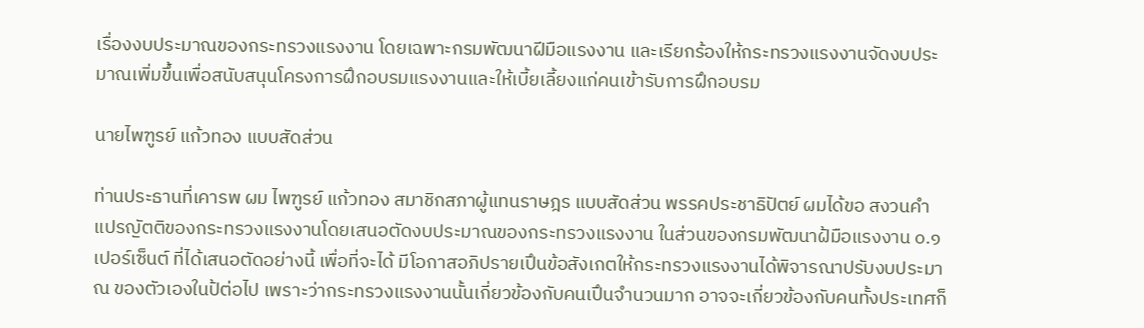เรื่องงบประมาณของกระทรวงแรงงาน โดยเฉพาะกรมพัฒนาฝีมือแรงงาน และเรียกร้องให้กระทรวงแรงงานจัดงบประมาณเพิ่มขึ้นเพื่อสนับสนุนโครงการฝึกอบรมแรงงานและให้เบี้ยเลี้ยงแก่คนเข้ารับการฝึกอบรม

นายไพฑูรย์ แก้วทอง แบบสัดส่วน

ท่านประธานที่เคารพ ผม ไพฑูรย์ แก้วทอง สมาชิกสภาผู้แทนราษฎร แบบสัดส่วน พรรคประชาธิปัตย์ ผมได้ขอ สงวนคําแปรญัตติของกระทรวงแรงงานโดยเสนอตัดงบประมาณของกระทรวงแรงงาน ในส่วนของกรมพัฒนาฝ้มือแรงงาน ๐.๑ เปอร์เซ็นต์ ที่ได้เสนอตัดอย่างนี้ เพื่อที่จะได้ มีโอกาสอภิปรายเปึนข้อสังเกตให้กระทรวงแรงงานได้พิจารณาปรับงบประมาณ ของตัวเองในป้ต่อไป เพราะว่ากระทรวงแรงงานนั้นเกี่ยวข้องกับคนเปึนจํานวนมาก อาจจะเกี่ยวข้องกับคนทั้งประเทศก็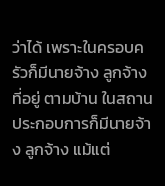ว่าได้ เพราะในครอบครัวก็มีนายจ้าง ลูกจ้าง ที่อยู่ ตามบ้าน ในสถานประกอบการก็มีนายจ้าง ลูกจ้าง แม้แต่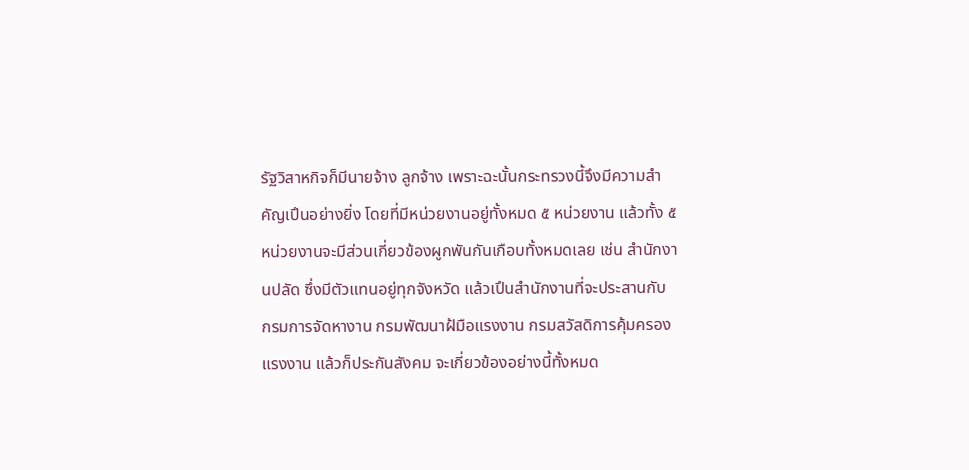รัฐวิสาหกิจก็มีนายจ้าง ลูกจ้าง เพราะฉะนั้นกระทรวงนี้จึงมีความสําคัญเปึนอย่างยิ่ง โดยที่มีหน่วยงานอยู่ทั้งหมด ๕ หน่วยงาน แล้วทั้ง ๕ หน่วยงานจะมีส่วนเกี่ยวข้องผูกพันกันเกือบทั้งหมดเลย เช่น สํานักงานปลัด ซึ่งมีตัวแทนอยู่ทุกจังหวัด แล้วเปึนสํานักงานที่จะประสานกับ กรมการจัดหางาน กรมพัฒนาฝ้มือแรงงาน กรมสวัสดิการคุ้มครองแรงงาน แล้วก็ประกันสังคม จะเกี่ยวข้องอย่างนี้ทั้งหมด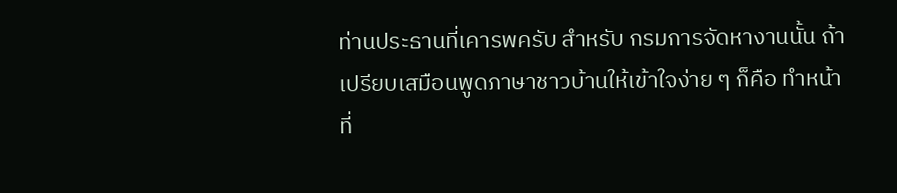ท่านประธานที่เคารพครับ สําหรับ กรมการจัดหางานนั้น ถ้าเปรียบเสมือนพูดภาษาชาวบ้านให้เข้าใจง่าย ๆ ก็คือ ทําหน้าที่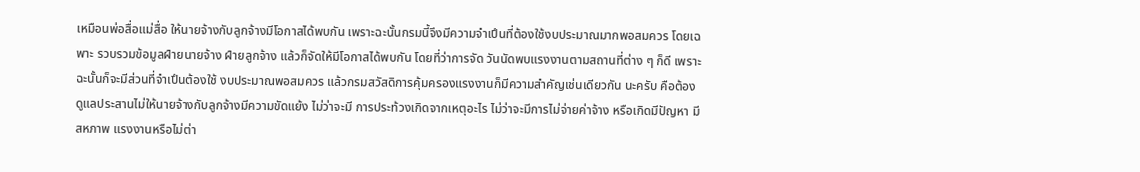เหมือนพ่อสื่อแม่สื่อ ให้นายจ้างกับลูกจ้างมีโอกาสได้พบกัน เพราะฉะนั้นกรมนี้จึงมีความจําเปึนที่ต้องใช้งบประมาณมากพอสมควร โดยเฉพาะ รวบรวมข้อมูลฝ์ายนายจ้าง ฝ์ายลูกจ้าง แล้วก็จัดให้มีโอกาสได้พบกัน โดยที่ว่าการจัด วันนัดพบแรงงานตามสถานที่ต่าง ๆ ก็ดี เพราะฉะนั้นก็จะมีส่วนที่จําเปึนต้องใช้ งบประมาณพอสมควร แล้วกรมสวัสดิการคุ้มครองแรงงานก็มีความสําคัญเช่นเดียวกัน นะครับ คือต้องดูแลประสานไม่ให้นายจ้างกับลูกจ้างมีความขัดแย้ง ไม่ว่าจะมี การประท้วงเกิดจากเหตุอะไร ไม่ว่าจะมีการไม่จ่ายค่าจ้าง หรือเกิดมีปัญหา มีสหภาพ แรงงานหรือไม่ต่า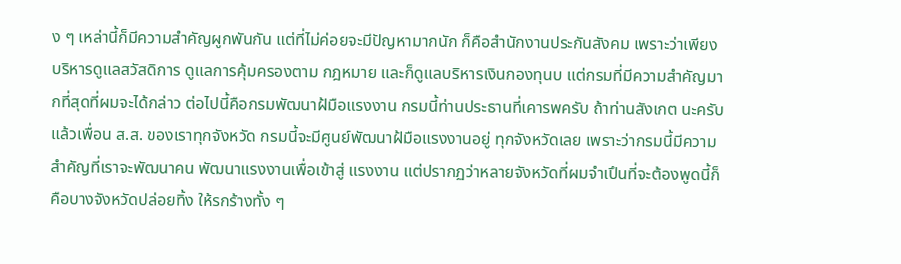ง ๆ เหล่านี้ก็มีความสําคัญผูกพันกัน แต่ที่ไม่ค่อยจะมีปัญหามากนัก ก็คือสํานักงานประกันสังคม เพราะว่าเพียงบริหารดูแลสวัสดิการ ดูแลการคุ้มครองตาม กฎหมาย และก็ดูแลบริหารเงินกองทุนบ แต่กรมที่มีความสําคัญมากที่สุดที่ผมจะได้กล่าว ต่อไปนี้คือกรมพัฒนาฝ้มือแรงงาน กรมนี้ท่านประธานที่เคารพครับ ถ้าท่านสังเกต นะครับ แล้วเพื่อน ส.ส. ของเราทุกจังหวัด กรมนี้จะมีศูนย์พัฒนาฝ้มือแรงงานอยู่ ทุกจังหวัดเลย เพราะว่ากรมนี้มีความสําคัญที่เราจะพัฒนาคน พัฒนาแรงงานเพื่อเข้าสู่ แรงงาน แต่ปรากฏว่าหลายจังหวัดที่ผมจําเปึนที่จะต้องพูดนี้ก็คือบางจังหวัดปล่อยทิ้ง ให้รกร้างทั้ง ๆ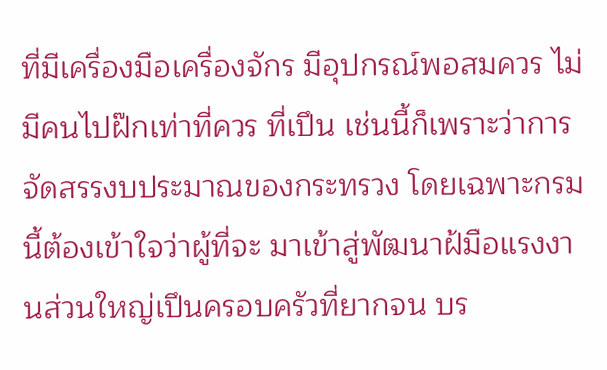ที่มีเครื่องมือเครื่องจักร มีอุปกรณ์พอสมควร ไม่มีคนไปฝ๊กเท่าที่ควร ที่เปึน เช่นนี้ก็เพราะว่าการจัดสรรงบประมาณของกระทรวง โดยเฉพาะกรมนี้ต้องเข้าใจว่าผู้ที่จะ มาเข้าสู่พัฒนาฝ้มือแรงงานส่วนใหญ่เปึนครอบครัวที่ยากจน บร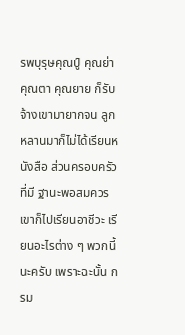รพบุรุษคุณปู์ คุณย่า คุณตา คุณยาย ก็รับจ้างเขามายากจน ลูกหลานมาก็ไม่ได้เรียนหนังสือ ส่วนครอบครัวที่มี ฐานะพอสมควรเขาก็ไปเรียนอาชีวะ เรียนอะไรต่าง ๆ พวกนี้นะครับ เพราะฉะนั้น กรม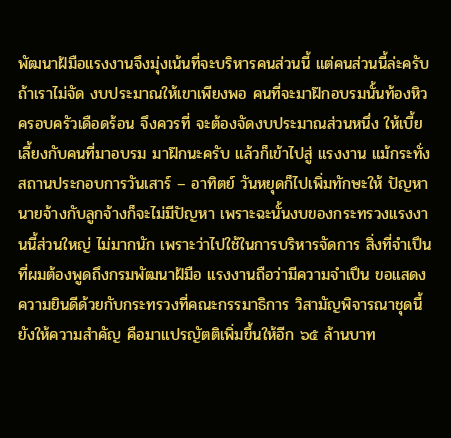พัฒนาฝ้มือแรงงานจึงมุ่งเน้นที่จะบริหารคนส่วนนี้ แต่คนส่วนนี้ล่ะครับถ้าเราไม่จัด งบประมาณให้เขาเพียงพอ คนที่จะมาฝ๊กอบรมนั้นท้องหิว ครอบครัวเดือดร้อน จึงควรที่ จะต้องจัดงบประมาณส่วนหนึ่ง ให้เบี้ยเลี้ยงกับคนที่มาอบรม มาฝ๊กนะครับ แล้วก็เข้าไปสู่ แรงงาน แม้กระทั่งสถานประกอบการวันเสาร์ – อาทิตย์ วันหยุดก็ไปเพิ่มทักษะให้ ปัญหา นายจ้างกับลูกจ้างก็จะไม่มีปัญหา เพราะฉะนั้นงบของกระทรวงแรงงานนี้ส่วนใหญ่ ไม่มากนัก เพราะว่าไปใช้ในการบริหารจัดการ สิ่งที่จําเปึนที่ผมต้องพูดถึงกรมพัฒนาฝ้มือ แรงงานถือว่ามีความจําเปึน ขอแสดงความยินดีด้วยกับกระทรวงที่คณะกรรมาธิการ วิสามัญพิจารณาชุดนี้ยังให้ความสําคัญ คือมาแปรญัตติเพิ่มขึ้นให้อีก ๖๕ ล้านบาท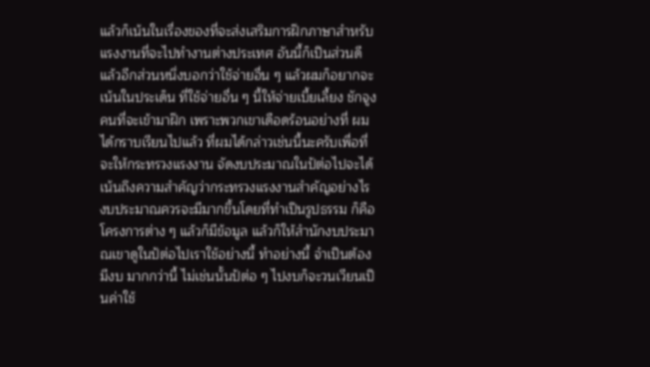แล้วก็เน้นในเรื่องของที่จะส่งเสริมการฝ๊กภาษาสําหรับแรงงานที่จะไปทํางานต่างประเทศ อันนี้ก็เปึนส่วนดี แล้วอีกส่วนหนึ่งบอกว่าใช้จ่ายอื่น ๆ แล้วผมก็อยากจะเน้นในประเด็น ที่ใช้จ่ายอื่น ๆ นี้ให้จ่ายเบี้ยเลี้ยง ชักจูงคนที่จะเข้ามาฝ๊ก เพราะพวกเขาเดือดร้อนอย่างที่ ผมได้กราบเรียนไปแล้ว ที่ผมได้กล่าวเช่นนี้นะครับเพื่อที่จะให้กระทรวงแรงงาน จัดงบประมาณในป้ต่อไปจะได้เน้นถึงความสําคัญว่ากระทรวงแรงงานสําคัญอย่างไร งบประมาณควรจะมีมากขึ้นโดยที่ทําเปึนรูปธรรม ก็คือโครงการต่าง ๆ แล้วก็มีข้อมูล แล้วก็ให้สํานักงบประมาณเขาดูในป้ต่อไปเราใช้อย่างนี้ ทําอย่างนี้ จําเปึนต้องมีงบ มากกว่านี้ ไม่เช่นนั้นป้ต่อ ๆ ไปงบก็จะวนเวียนเปึนค่าใช้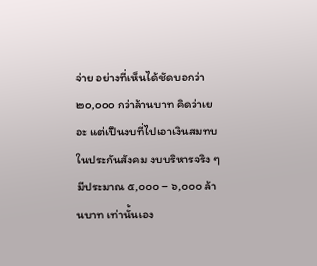จ่าย อย่างที่เห็นได้ชัดบอกว่า ๒๐,๐๐๐ กว่าล้านบาท คิดว่าเยอะ แต่เปึนงบที่ไปเอาเงินสมทบ ในประกันสังคม งบบริหารจริง ๆ มีประมาณ ๕,๐๐๐ – ๖,๐๐๐ ล้านบาท เท่านั้นเอง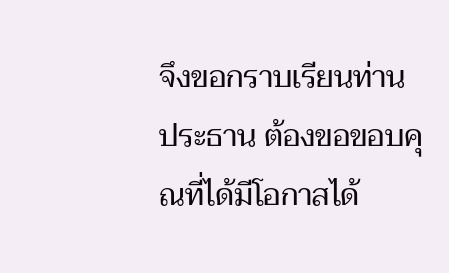จึงขอกราบเรียนท่านประธาน ต้องขอขอบคุณที่ได้มีโอกาสได้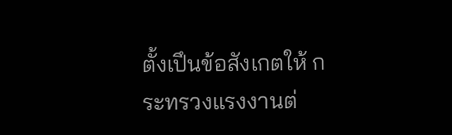ตั้งเปึนข้อสังเกตให้ กระทรวงแรงงานต่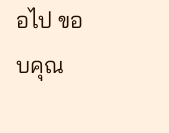อไป ขอบคุณ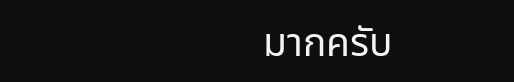มากครับ